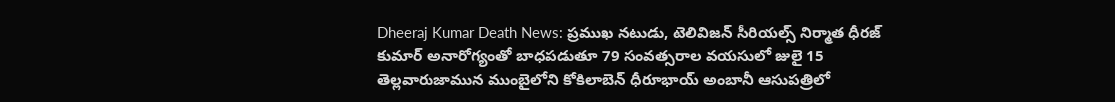Dheeraj Kumar Death News: ప్రముఖ నటుడు, టెలివిజన్ సీరియల్స్ నిర్మాత ధీరజ్ కుమార్ అనారోగ్యంతో బాధపడుతూ 79 సంవత్సరాల వయసులో జులై 15 తెల్లవారుజామున ముంబైలోని కోకిలాబెన్ ధీరూభాయ్ అంబానీ ఆసుపత్రిలో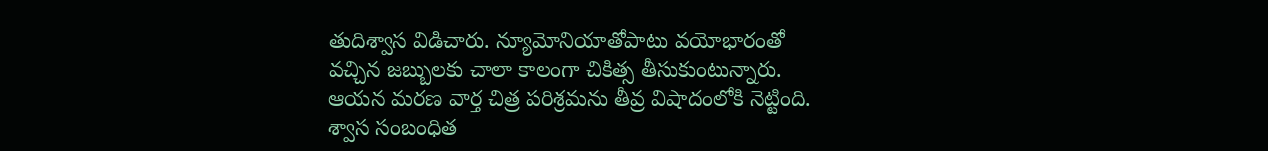తుదిశ్వాస విడిచారు. న్యూమోనియాతోపాటు వయోభారంతో వచ్చిన జబ్బులకు చాలా కాలంగా చికిత్స తీసుకుంటున్నారు. ఆయన మరణ వార్త చిత్ర పరిశ్రమను తీవ్ర విషాదంలోకి నెట్టింది.
శ్వాస సంబంధిత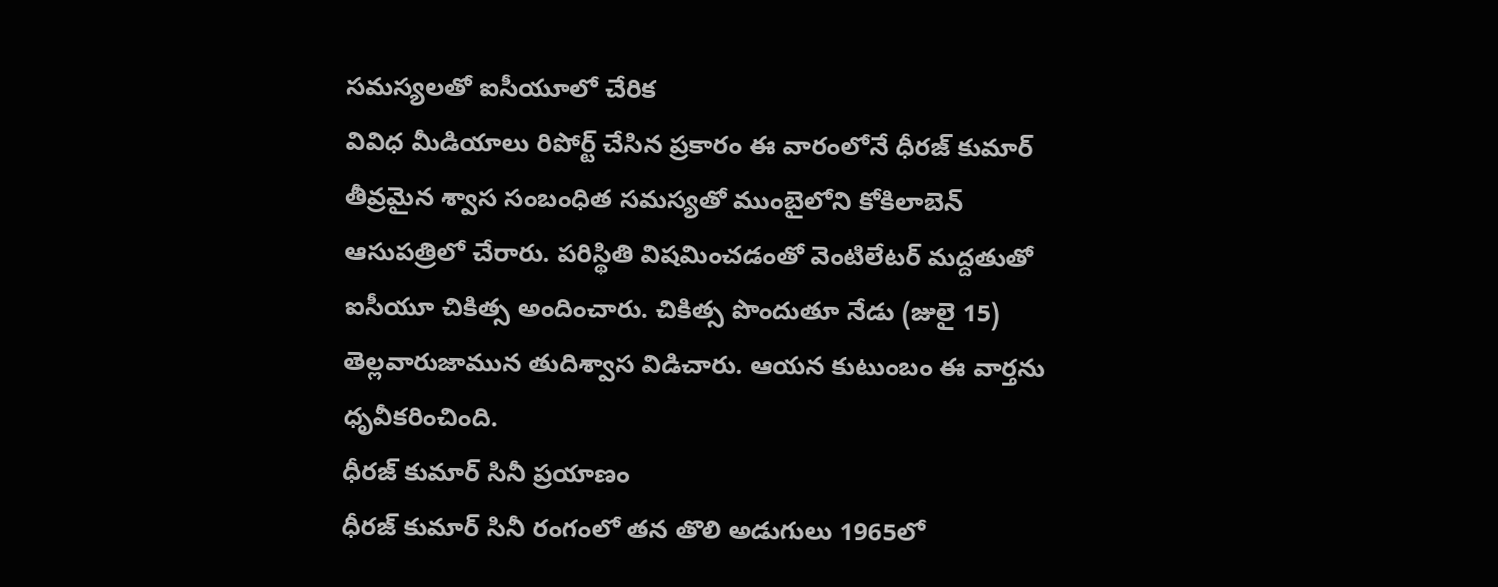సమస్యలతో ఐసీయూలో చేరిక
వివిధ మీడియాలు రిపోర్ట్ చేసిన ప్రకారం ఈ వారంలోనే ధీరజ్ కుమార్ తీవ్రమైన శ్వాస సంబంధిత సమస్యతో ముంబైలోని కోకిలాబెన్ ఆసుపత్రిలో చేరారు. పరిస్థితి విషమించడంతో వెంటిలేటర్ మద్దతుతో ఐసీయూ చికిత్స అందించారు. చికిత్స పొందుతూ నేడు (జులై 15) తెల్లవారుజామున తుదిశ్వాస విడిచారు. ఆయన కుటుంబం ఈ వార్తను ధృవీకరించింది.
ధీరజ్ కుమార్ సినీ ప్రయాణం
ధీరజ్ కుమార్ సినీ రంగంలో తన తొలి అడుగులు 1965లో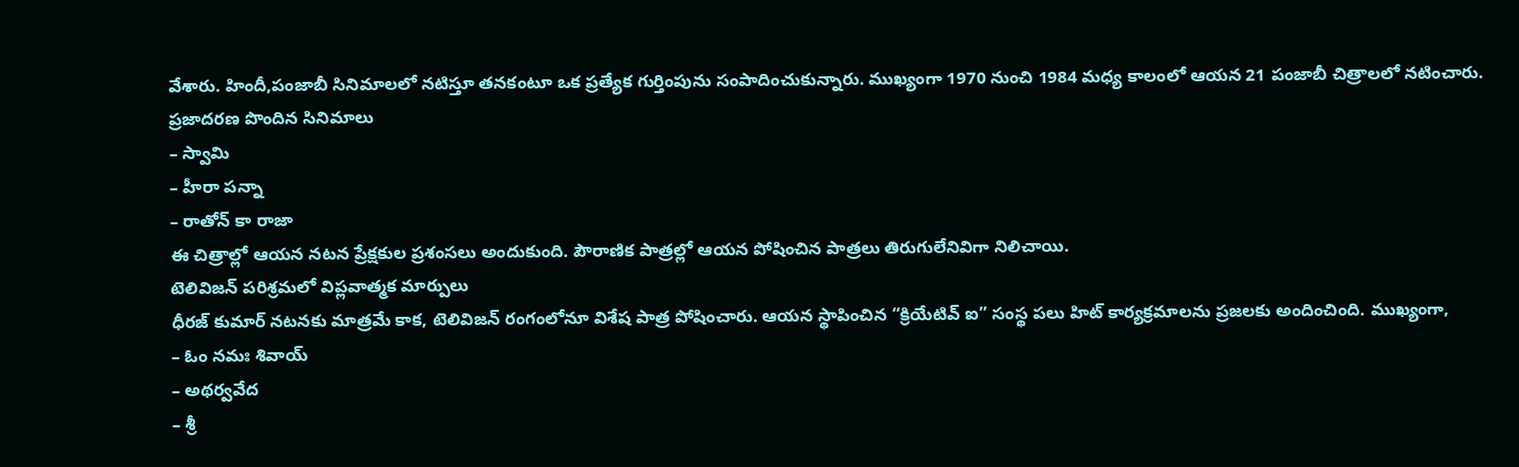వేశారు. హిందీ,పంజాబీ సినిమాలలో నటిస్తూ తనకంటూ ఒక ప్రత్యేక గుర్తింపును సంపాదించుకున్నారు. ముఖ్యంగా 1970 నుంచి 1984 మధ్య కాలంలో ఆయన 21 పంజాబీ చిత్రాలలో నటించారు.
ప్రజాదరణ పొందిన సినిమాలు
– స్వామి
– హీరా పన్నా
– రాతోన్ కా రాజా
ఈ చిత్రాల్లో ఆయన నటన ప్రేక్షకుల ప్రశంసలు అందుకుంది. పౌరాణిక పాత్రల్లో ఆయన పోషించిన పాత్రలు తిరుగులేనివిగా నిలిచాయి.
టెలివిజన్ పరిశ్రమలో విప్లవాత్మక మార్పులు
ధీరజ్ కుమార్ నటనకు మాత్రమే కాక, టెలివిజన్ రంగంలోనూ విశేష పాత్ర పోషించారు. ఆయన స్థాపించిన “క్రియేటివ్ ఐ” సంస్థ పలు హిట్ కార్యక్రమాలను ప్రజలకు అందించింది. ముఖ్యంగా,
– ఓం నమః శివాయ్
– అథర్వవేద
– శ్రీ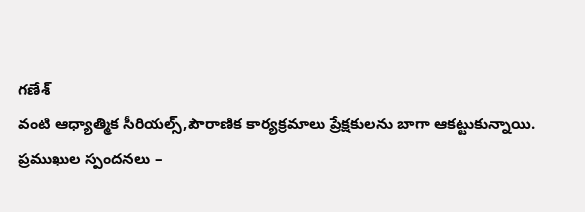గణేశ్
వంటి ఆధ్యాత్మిక సీరియల్స్,పౌరాణిక కార్యక్రమాలు ప్రేక్షకులను బాగా ఆకట్టుకున్నాయి.
ప్రముఖుల స్పందనలు –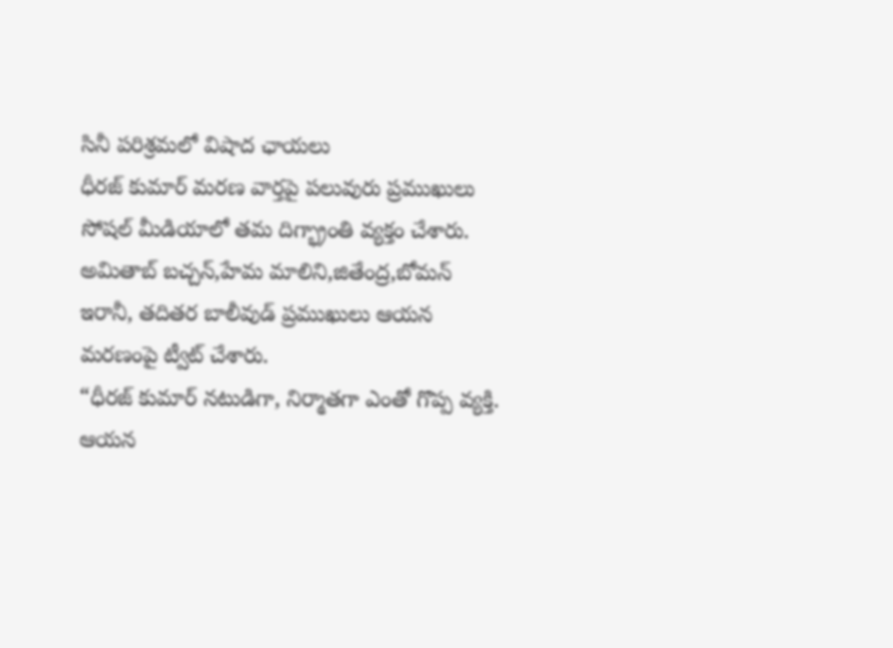సినీ పరిశ్రమలో విషాద ఛాయలు
ధీరజ్ కుమార్ మరణ వార్తపై పలువురు ప్రముఖులు సోషల్ మీడియాలో తమ దిగ్భ్రాంతి వ్యక్తం చేశారు.
అమితాబ్ బచ్చన్,హేమ మాలిని,జితేంద్ర,బోమన్ ఇరానీ, తదితర బాలీవుడ్ ప్రముఖులు ఆయన మరణంపై ట్వీట్ చేశారు.
“ధీరజ్ కుమార్ నటుడిగా, నిర్మాతగా ఎంతో గొప్ప వ్యక్తి. ఆయన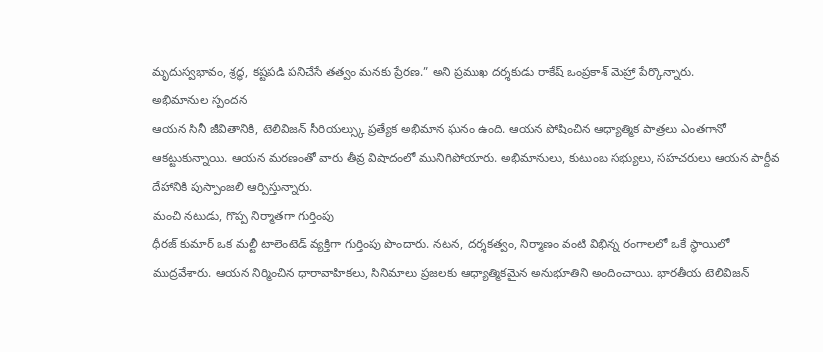మృదుస్వభావం, శ్రద్ధ, కష్టపడి పనిచేసే తత్వం మనకు ప్రేరణ.” అని ప్రముఖ దర్శకుడు రాకేష్ ఒంప్రకాశ్ మెహ్రా పేర్కొన్నారు.
అభిమానుల స్పందన
ఆయన సినీ జీవితానికి, టెలివిజన్ సీరియల్స్కు ప్రత్యేక అభిమాన ఘనం ఉంది. ఆయన పోషించిన ఆధ్యాత్మిక పాత్రలు ఎంతగానో ఆకట్టుకున్నాయి. ఆయన మరణంతో వారు తీవ్ర విషాదంలో మునిగిపోయారు. అభిమానులు, కుటుంబ సభ్యులు, సహచరులు ఆయన పార్దీవ దేహానికి పుస్పాంజలి ఆర్పిస్తున్నారు.
మంచి నటుడు, గొప్ప నిర్మాతగా గుర్తింపు
ధీరజ్ కుమార్ ఒక మల్టీ టాలెంటెడ్ వ్యక్తిగా గుర్తింపు పొందారు. నటన, దర్శకత్వం, నిర్మాణం వంటి విభిన్న రంగాలలో ఒకే స్థాయిలో ముద్రవేశారు. ఆయన నిర్మించిన ధారావాహికలు, సినిమాలు ప్రజలకు ఆధ్యాత్మికమైన అనుభూతిని అందించాయి. భారతీయ టెలివిజన్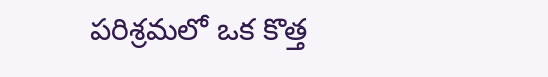పరిశ్రమలో ఒక కొత్త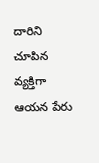దారిని చూపిన వ్యక్తిగా ఆయన పేరు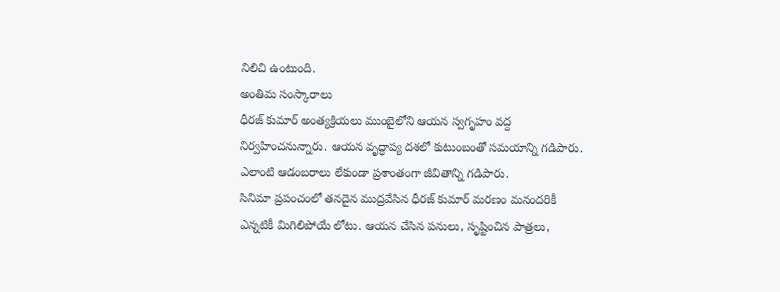నిలిచి ఉంటుంది.
అంతిమ సంస్కారాలు
ధీరజ్ కుమార్ అంత్యక్రియలు ముంబైలోని ఆయన స్వగృహం వద్ద నిర్వహించనున్నారు. ఆయన వృద్ధాప్య దశలో కుటుంబంతో సమయాన్ని గడిపారు. ఎలాంటి ఆడంబరాలు లేకుండా ప్రశాంతంగా జీవితాన్ని గడిపారు.
సినిమా ప్రపంచంలో తనదైన ముద్రవేసిన ధీరజ్ కుమార్ మరణం మనందరికీ ఎన్నటికీ మిగిలిపోయే లోటు. ఆయన చేసిన పనులు, సృష్టించిన పాత్రలు,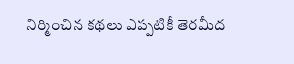నిర్మించిన కథలు ఎప్పటికీ తెరమీద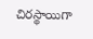చిరస్థాయిగా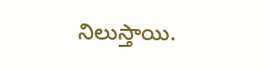నిలుస్తాయి.